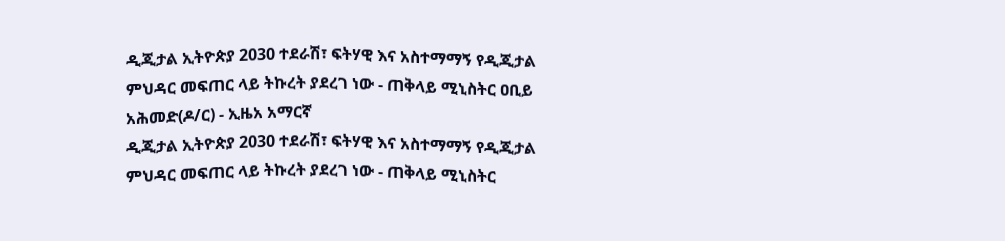ዲጂታል ኢትዮጵያ 2030 ተደራሽ፣ ፍትሃዊ እና አስተማማኝ የዲጂታል ምህዳር መፍጠር ላይ ትኩረት ያደረገ ነው - ጠቅላይ ሚኒስትር ዐቢይ አሕመድ(ዶ/ር) - ኢዜአ አማርኛ
ዲጂታል ኢትዮጵያ 2030 ተደራሽ፣ ፍትሃዊ እና አስተማማኝ የዲጂታል ምህዳር መፍጠር ላይ ትኩረት ያደረገ ነው - ጠቅላይ ሚኒስትር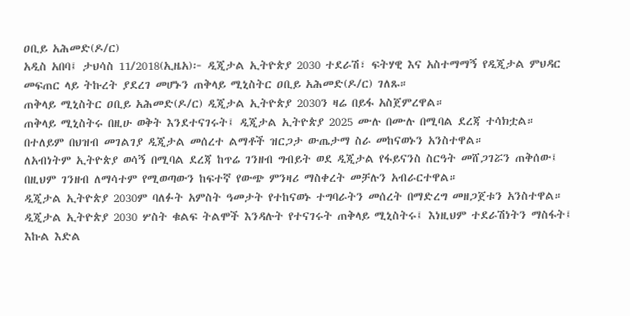ዐቢይ አሕመድ(ዶ/ር)
አዲስ አበባ፤ ታህሳስ 11/2018(ኢዜአ)፦ ዲጂታል ኢትዮጵያ 2030 ተደራሽ፣ ፍትሃዊ እና አስተማማኝ የዲጂታል ምህዳር መፍጠር ላይ ትኩረት ያደረገ መሆኑን ጠቅላይ ሚኒስትር ዐቢይ አሕመድ(ዶ/ር) ገለጹ።
ጠቅላይ ሚኒስትር ዐቢይ አሕመድ(ዶ/ር) ዲጂታል ኢትዮጵያ 2030ን ዛሬ በይፋ አስጀምረዋል።
ጠቅላይ ሚኒስትሩ በዚሁ ወቅት እንደተናገሩት፤ ዲጂታል ኢትዮጵያ 2025 ሙሉ በሙሉ በሚባል ደረጃ ተሳክቷል።
በተለይም በህዝብ መገልገያ ዲጂታል መሰረተ ልማቶች ዝርጋታ ውጤታማ ስራ መከናወኑን አንስተዋል።
ለአብነትም ኢትዮጵያ ወሳኝ በሚባል ደረጃ ከጥሬ ገንዘብ ግብይት ወደ ዲጂታል የፋይናንስ ስርዓት መሸጋገሯን ጠቅሰው፤ በዚህም ገንዘብ ለማሳተም የሚወጣውን ከፍተኛ የውጭ ምንዛሪ ማስቀረት መቻሉን አብራርተዋል።
ዲጂታል ኢትዮጵያ 2030ም ባለፉት አምስት ዓመታት የተከናወኑ ተግባራትን መሰረት በማድረግ መዘጋጀቱን አንስተዋል።
ዲጂታል ኢትዮጵያ 2030 ሦስት ቁልፍ ትልሞች እንዳሉት የተናገሩት ጠቅላይ ሚኒስትሩ፤ እነዚህም ተደራሽነትን ማስፋት፤ እኩል እድል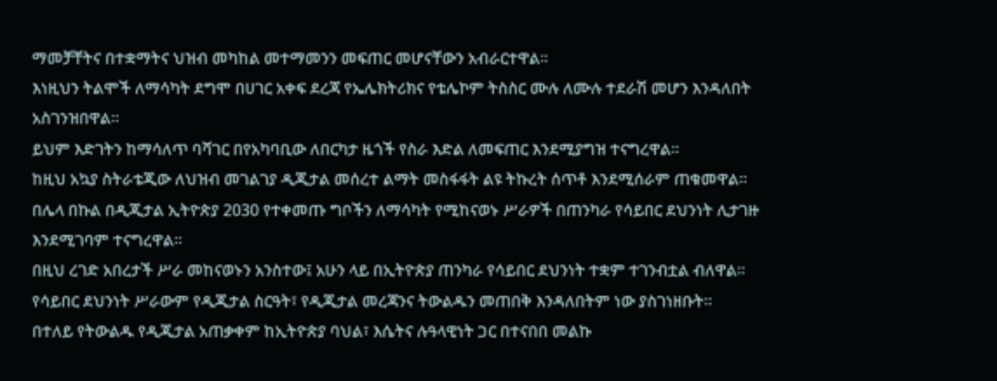ማመቻቸትና በተቋማትና ህዝብ መካከል መተማመንን መፍጠር መሆናቸውን አብራርተዋል።
እነዚህን ትልሞች ለማሳካት ደግሞ በሀገር አቀፍ ደረጃ የኤሌክትሪክና የቴሌኮም ትስስር ሙሉ ለሙሉ ተደራሽ መሆን እንዳለበት አስገንዝበዋል።
ይህም እድገትን ከማሳለጥ ባሻገር በየአካባቢው ለበርካታ ዜጎች የስራ እድል ለመፍጠር እንደሚያግዝ ተናግረዋል።
ከዚህ አኳያ ስትራቴጂው ለህዝብ መገልገያ ዲጂታል መሰረተ ልማት መስፋፋት ልዩ ትኩረት ሰጥቶ እንደሚሰራም ጠቁመዋል።
በሌላ በኩል በዲጂታል ኢትዮጵያ 2030 የተቀመጡ ግቦችን ለማሳካት የሚከናወኑ ሥራዎች በጠንካራ የሳይበር ደህንነት ሊታገዙ እንደሚገባም ተናግረዋል።
በዚህ ረገድ አበረታች ሥራ መከናወኑን አንስተው፤ አሁን ላይ በኢትዮጵያ ጠንካራ የሳይበር ደህንነት ተቋም ተገንብቷል ብለዋል።
የሳይበር ደህንነት ሥራውም የዲጂታል ስርዓት፣ የዲጂታል መረጃንና ትውልዱን መጠበቅ እንዳለበትም ነው ያስገነዘቡት።
በተለይ የትውልዱ የዲጂታል አጠቃቀም ከኢትዮጵያ ባህል፣ እሴትና ሉዓላዊነት ጋር በተናበበ መልኩ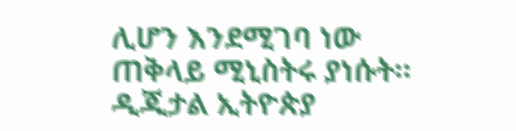ሊሆን እንደሚገባ ነው ጠቅላይ ሚኒስትሩ ያነሱት።
ዲጂታል ኢትዮጵያ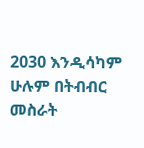2030 እንዲሳካም ሁሉም በትብብር መስራት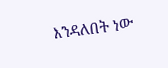እንዳለበት ነው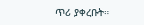ጥሪ ያቀረቡት።